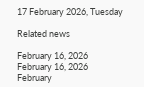17 February 2026, Tuesday

Related news

February 16, 2026
February 16, 2026
February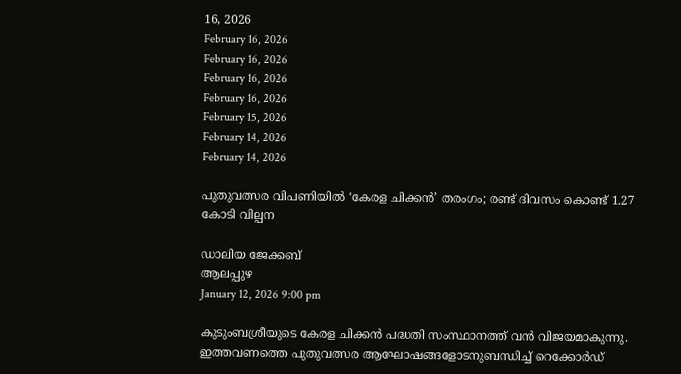16, 2026
February 16, 2026
February 16, 2026
February 16, 2026
February 16, 2026
February 15, 2026
February 14, 2026
February 14, 2026

പുതുവത്സര വിപണിയിൽ ‘കേരള ചിക്കൻ’ തരംഗം; രണ്ട് ദിവസം കൊണ്ട് 1.27 കോടി വില്പന

ഡാലിയ ജേക്കബ്
ആലപ്പുഴ
January 12, 2026 9:00 pm

കുടുംബശ്രീയുടെ കേരള ചിക്കൻ പദ്ധതി സംസ്ഥാനത്ത് വൻ വിജയമാകുന്നു. ഇത്തവണത്തെ പുതുവത്സര ആഘോഷങ്ങളോടനുബന്ധിച്ച് റെക്കോർഡ്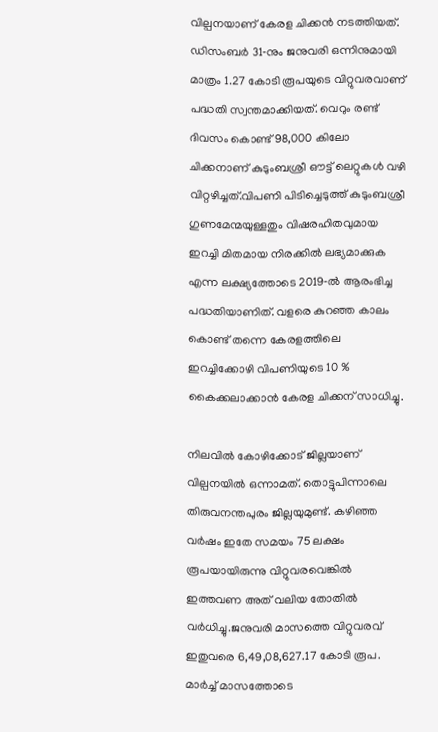വില്പനയാണ് കേരള ചിക്കൻ നടത്തിയത്. ഡിസംബർ 31‑നും ജനുവരി ഒന്നിനുമായി മാത്രം 1.27 കോടി രൂപയുടെ വിറ്റുവരവാണ് പദ്ധതി സ്വന്തമാക്കിയത്. വെറും രണ്ട് ദിവസം കൊണ്ട് 98,000 കിലോ ചിക്കനാണ് കുടുംബശ്രീ ഔട്ട് ലെറ്റുകൾ വഴി വിറ്റഴിച്ചത്.വിപണി പിടിച്ചെടുത്ത് കുടുംബശ്രീ ഗുണമേന്മയുള്ളതും വിഷരഹിതവുമായ ഇറച്ചി മിതമായ നിരക്കിൽ ലഭ്യമാക്കുക എന്ന ലക്ഷ്യത്തോടെ 2019‑ൽ ആരംഭിച്ച പദ്ധതിയാണിത്. വളരെ കുറഞ്ഞ കാലം കൊണ്ട് തന്നെ കേരളത്തിലെ ഇറച്ചിക്കോഴി വിപണിയുടെ 10 % കൈക്കലാക്കാൻ കേരള ചിക്കന് സാധിച്ചു.

നിലവിൽ കോഴിക്കോട് ജില്ലയാണ് വില്പനയിൽ ഒന്നാമത്. തൊട്ടുപിന്നാലെ തിരുവനന്തപുരം ജില്ലയുമുണ്ട്. കഴിഞ്ഞ വർഷം ഇതേ സമയം 75 ലക്ഷം രൂപയായിരുന്നു വിറ്റുവരവെങ്കിൽ ഇത്തവണ അത് വലിയ തോതിൽ വർധിച്ചു.ജനുവരി മാസത്തെ വിറ്റുവരവ് ഇതുവരെ 6,49,08,627.17 കോടി രൂപ. മാർച്ച് മാസത്തോടെ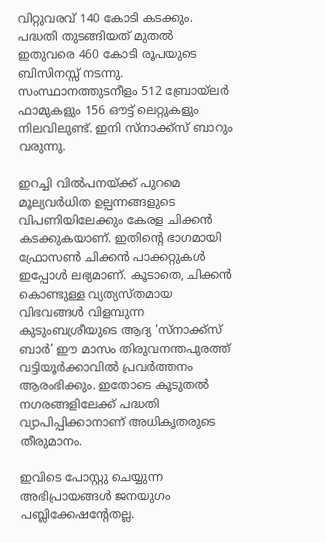വിറ്റുവരവ് 140 കോടി കടക്കും. പദ്ധതി തുടങ്ങിയത് മുതൽ ഇതുവരെ 460 കോടി രൂപയുടെ ബിസിനസ്സ് നടന്നു. സംസ്ഥാനത്തുടനീളം 512 ബ്രോയ്‌ലര്‍ ഫാമുകളും 156 ഔട്ട് ലെറ്റുകളും നിലവിലുണ്ട്. ഇനി സ്നാക്ക്സ് ബാറും വരുന്നു.

ഇറച്ചി വിൽപനയ്ക്ക് പുറമെ മൂല്യവര്‍ധിത ഉല്പന്നങ്ങളുടെ വിപണിയിലേക്കും കേരള ചിക്കൻ കടക്കുകയാണ്. ഇതിന്റെ ഭാഗമായി ഫ്രോസൺ ചിക്കൻ പാക്കറ്റുകൾ ഇപ്പോൾ ലഭ്യമാണ്. കൂടാതെ, ചിക്കൻ കൊണ്ടുള്ള വ്യത്യസ്തമായ വിഭവങ്ങൾ വിളമ്പുന്ന കുടുംബശ്രീയുടെ ആദ്യ ‘സ്നാക്ക്സ് ബാർ’ ഈ മാസം തിരുവനന്തപുരത്ത് വട്ടിയൂര്‍ക്കാവില്‍ പ്രവർത്തനം ആരംഭിക്കും. ഇതോടെ കൂടുതൽ നഗരങ്ങളിലേക്ക് പദ്ധതി വ്യാപിപ്പിക്കാനാണ് അധികൃതരുടെ തീരുമാനം.

ഇവിടെ പോസ്റ്റു ചെയ്യുന്ന അഭിപ്രായങ്ങള്‍ ജനയുഗം പബ്ലിക്കേഷന്റേതല്ല.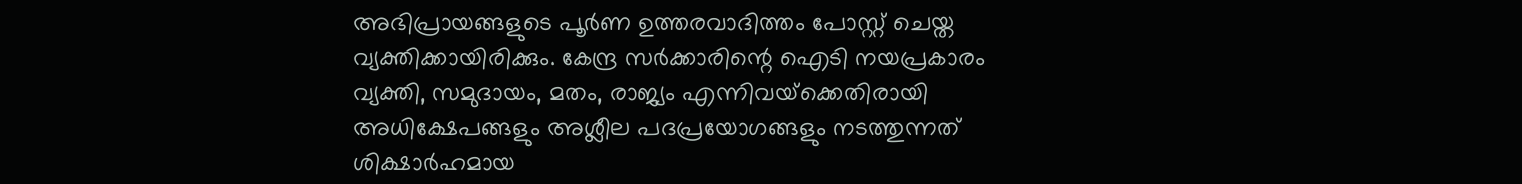അഭിപ്രായങ്ങളുടെ പൂര്‍ണ ഉത്തരവാദിത്തം പോസ്റ്റ് ചെയ്ത വ്യക്തിക്കായിരിക്കും. കേന്ദ്ര സര്‍ക്കാരിന്റെ ഐടി നയപ്രകാരം വ്യക്തി, സമുദായം, മതം, രാജ്യം എന്നിവയ്‌ക്കെതിരായി അധിക്ഷേപങ്ങളും അശ്ലീല പദപ്രയോഗങ്ങളും നടത്തുന്നത് ശിക്ഷാര്‍ഹമായ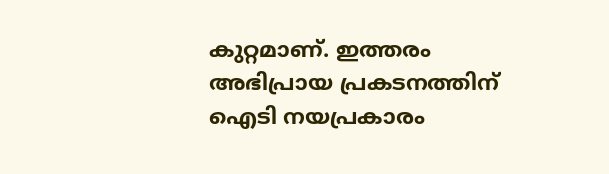കുറ്റമാണ്. ഇത്തരം അഭിപ്രായ പ്രകടനത്തിന് ഐടി നയപ്രകാരം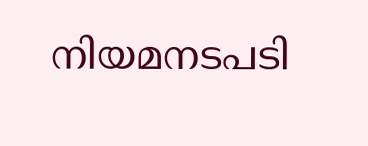നിയമനടപടി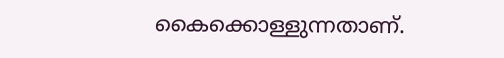കൈക്കൊള്ളുന്നതാണ്.